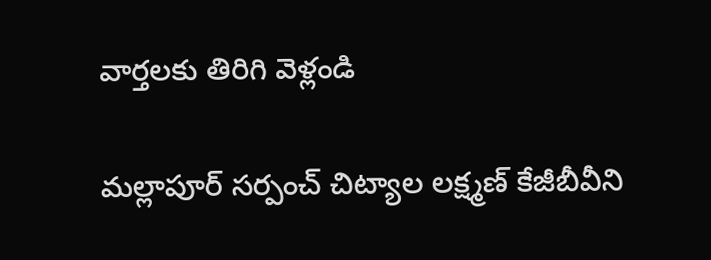వార్తలకు తిరిగి వెళ్లండి

మల్లాపూర్ సర్పంచ్ చిట్యాల లక్ష్మణ్ కేజీబీవీని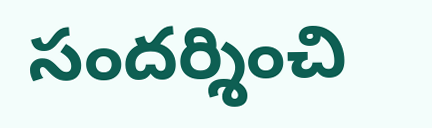సందర్శించి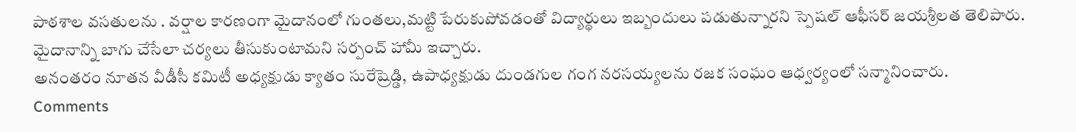పాఠశాల వసతులను . వర్షాల కారణంగా మైదానంలో గుంతలు,మట్టి పేరుకుపోవడంతో విద్యార్థులు ఇబ్బందులు పడుతున్నారని స్పెషల్ ఆఫీసర్ జయశ్రీలత తెలిపారు. మైదానాన్ని బాగు చేసేలా చర్యలు తీసుకుంటామని సర్పంచ్ హామీ ఇచ్చారు.
అనంతరం నూతన వీడీసీ కమిటీ అధ్యక్షుడు క్యాతం సురేష్రెడ్డి, ఉపాధ్యక్షుడు దుండగుల గంగ నరసయ్యలను రజక సంఘం ఆధ్వర్యంలో సన్మానించారు.
Comments